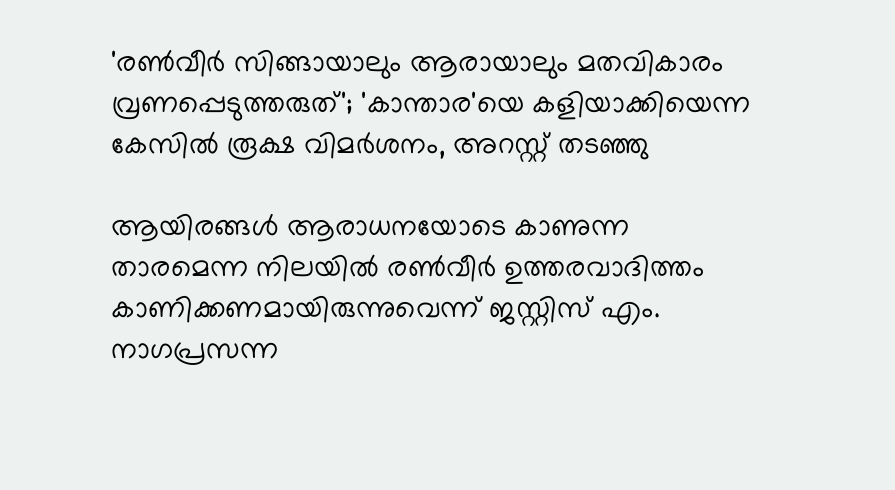'രണ്‍വീര്‍ സിങ്ങായാലും ആരായാലും മതവികാരം വ്രണപ്പെടുത്തരുത്'; 'കാന്താര'യെ കളിയാക്കിയെന്ന കേസില്‍ രൂക്ഷ വിമര്‍ശനം, അറസ്റ്റ് തടഞ്ഞു

ആയിരങ്ങള്‍ ആരാധനയോടെ കാണുന്ന താരമെന്ന നിലയില്‍ രണ്‍വീര്‍ ഉത്തരവാദിത്തം കാണിക്കണമായിരുന്നുവെന്ന് ജസ്റ്റിസ് എം. നാഗപ്രസന്ന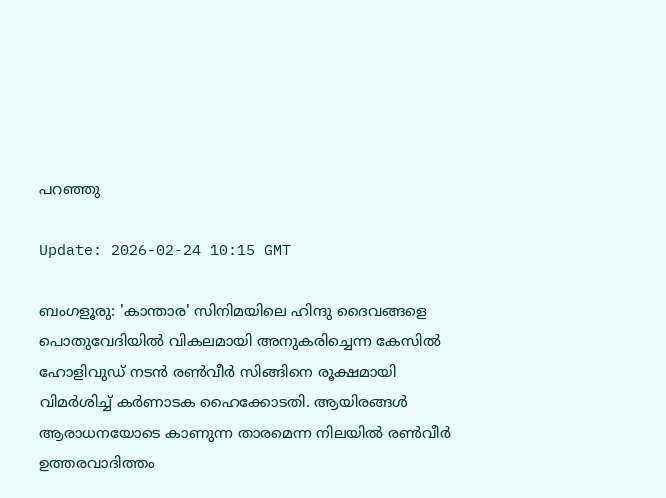പറഞ്ഞു

Update: 2026-02-24 10:15 GMT

ബംഗളൂരു: 'കാന്താര' സിനിമയിലെ ഹിന്ദു ദൈവങ്ങളെ പൊതുവേദിയില്‍ വികലമായി അനുകരിച്ചെന്ന കേസില്‍ ഹോളിവുഡ് നടന്‍ രണ്‍വീര്‍ സിങ്ങിനെ രൂക്ഷമായി വിമര്‍ശിച്ച് കര്‍ണാടക ഹൈക്കോടതി. ആയിരങ്ങള്‍ ആരാധനയോടെ കാണുന്ന താരമെന്ന നിലയില്‍ രണ്‍വീര്‍ ഉത്തരവാദിത്തം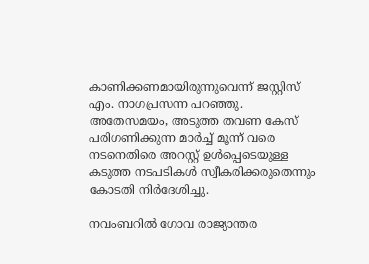കാണിക്കണമായിരുന്നുവെന്ന് ജസ്റ്റിസ് എം. നാഗപ്രസന്ന പറഞ്ഞു. അതേസമയം, അടുത്ത തവണ കേസ് പരിഗണിക്കുന്ന മാര്‍ച്ച് മൂന്ന് വരെ നടനെതിരെ അറസ്റ്റ് ഉള്‍പ്പെടെയുള്ള കടുത്ത നടപടികള്‍ സ്വീകരിക്കരുതെന്നും കോടതി നിര്‍ദേശിച്ചു.

നവംബറില്‍ ഗോവ രാജ്യാന്തര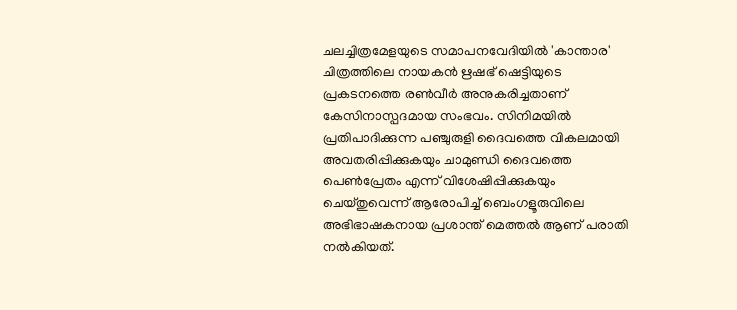ചലച്ചിത്രമേളയുടെ സമാപനവേദിയില്‍ 'കാന്താര' ചിത്രത്തിലെ നായകന്‍ ഋഷഭ് ഷെട്ടിയുടെ പ്രകടനത്തെ രണ്‍വീര്‍ അനുകരിച്ചതാണ് കേസിനാസ്പദമായ സംഭവം. സിനിമയില്‍ പ്രതിപാദിക്കുന്ന പഞ്ചുരുളി ദൈവത്തെ വികലമായി അവതരിപ്പിക്കുകയും ചാമുണ്ഡി ദൈവത്തെ പെണ്‍പ്രേതം എന്ന് വിശേഷിപ്പിക്കുകയും ചെയ്തുവെന്ന് ആരോപിച്ച് ബെംഗളൂരുവിലെ അഭിഭാഷകനായ പ്രശാന്ത് മെത്തല്‍ ആണ് പരാതി നല്‍കിയത്.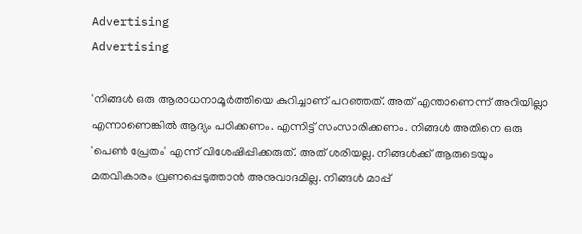Advertising
Advertising

'നിങ്ങള്‍ ഒരു ആരാധനാമൂര്‍ത്തിയെ കുറിച്ചാണ് പറഞ്ഞത്. അത് എന്താണെന്ന് അറിയില്ലാ എന്നാണെങ്കില്‍ ആദ്യം പഠിക്കണം. എന്നിട്ട് സംസാരിക്കണം. നിങ്ങള്‍ അതിനെ ഒരു 'പെണ്‍ പ്രേതം' എന്ന് വിശേഷിപ്പിക്കരുത്. അത് ശരിയല്ല. നിങ്ങള്‍ക്ക് ആരുടെയും മതവികാരം വ്രണപ്പെടുത്താന്‍ അനുവാദമില്ല. നിങ്ങള്‍ മാപ്പ്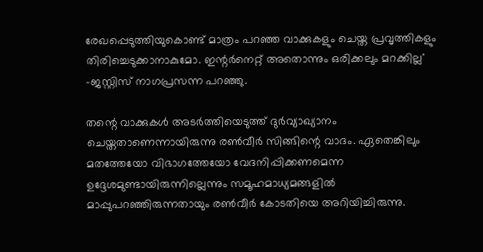രേഖപ്പെടുത്തിയുകൊണ്ട് മാത്രം പറഞ്ഞ വാക്കുകളും ചെയ്ത പ്രവൃത്തികളും തിരിച്ചെടുക്കാനാകുമോ. ഇന്റര്‍നെറ്റ് അതൊന്നും ഒരിക്കലും മറക്കില്ല' -ജസ്റ്റിസ് നാഗപ്രസന്ന പറഞ്ഞു.

തന്റെ വാക്കുകള്‍ അടര്‍ത്തിയെടുത്ത് ദുര്‍വ്യാഖ്യാനം ചെയ്തതാണെന്നായിരുന്നു രണ്‍വീര്‍ സിങ്ങിന്റെ വാദം. ഏതെങ്കിലും മതത്തേയോ വിഭാഗത്തേയോ വേദനിപ്പിക്കണമെന്ന ഉദ്ദേശമുണ്ടായിരുന്നില്ലെന്നും സമൂഹമാധ്യമങ്ങളില്‍ മാപ്പുപറഞ്ഞിരുന്നതായും രണ്‍വീര്‍ കോടതിയെ അറിയിച്ചിരുന്നു.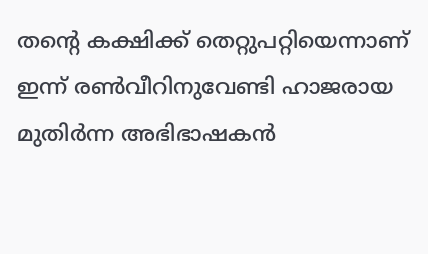തന്റെ കക്ഷിക്ക് തെറ്റുപറ്റിയെന്നാണ് ഇന്ന് രണ്‍വീറിനുവേണ്ടി ഹാജരായ മുതിര്‍ന്ന അഭിഭാഷകന്‍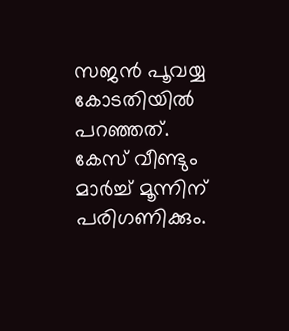സജന്‍ പൂവയ്യ കോടതിയില്‍ പറഞ്ഞത്. കേസ് വീണ്ടും മാര്‍ച്ച് മൂന്നിന് പരിഗണിക്കും.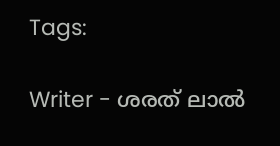Tags:

Writer - ശരത് ലാൽ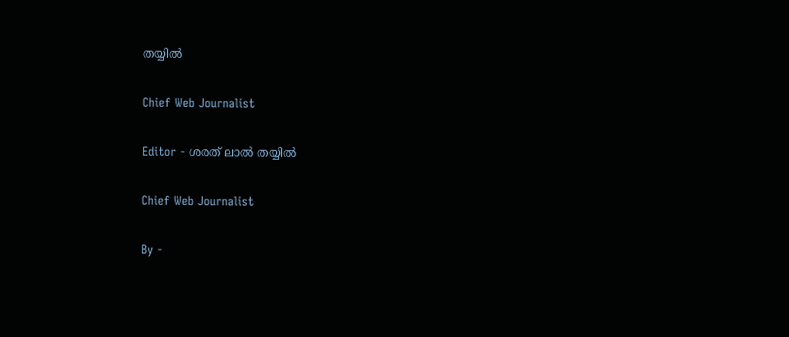തയ്യിൽ

Chief Web Journalist

Editor - ശരത് ലാൽ തയ്യിൽ

Chief Web Journalist

By -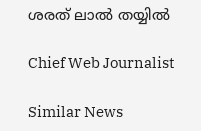ശരത് ലാൽ തയ്യിൽ

Chief Web Journalist

Similar News